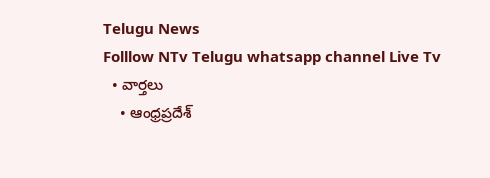Telugu News
Folllow NTv Telugu whatsapp channel Live Tv
  • వార్తలు
    • ఆంధ్రప్రదేశ్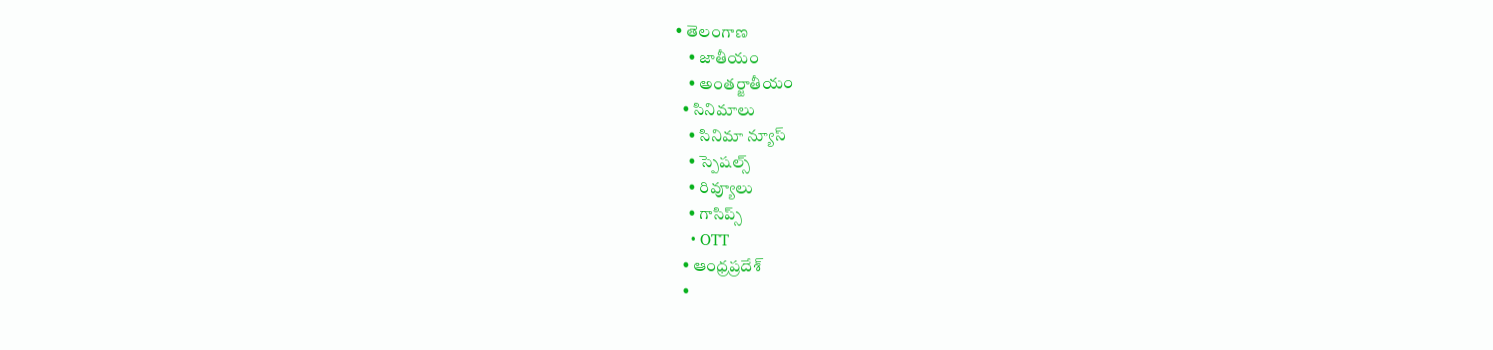• తెలంగాణ
    • జాతీయం
    • అంతర్జాతీయం
  • సినిమాలు
    • సినిమా న్యూస్
    • స్పెషల్స్
    • రివ్యూలు
    • గాసిప్స్
    • OTT
  • ఆంధ్రప్రదేశ్
  •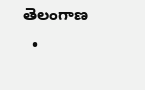తెలంగాణ
  •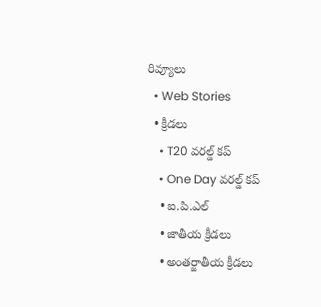రివ్యూలు
  • Web Stories
  • క్రీడలు
    • T20 వరల్డ్ కప్
    • One Day వరల్డ్ కప్
    • ఐ.పి.ఎల్
    • జాతీయ క్రీడలు
    • అంతర్జాతీయ క్రీడలు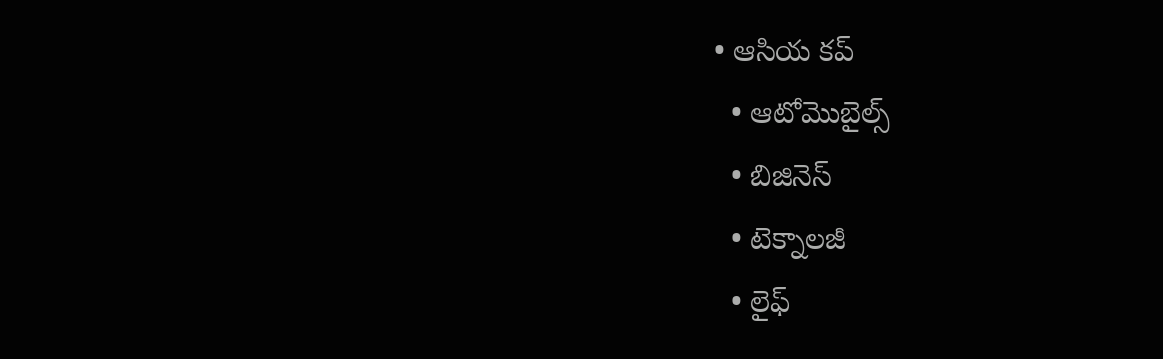• ఆసియ కప్
  • ఆటోమొబైల్స్
  • బిజినెస్‌
  • టెక్నాలజీ
  • లైఫ్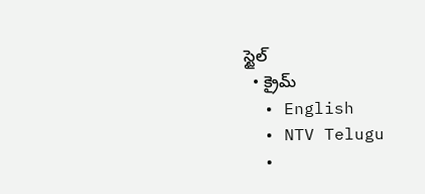స్టైల్
  • క్రైమ్
  • English
  • NTV Telugu
  •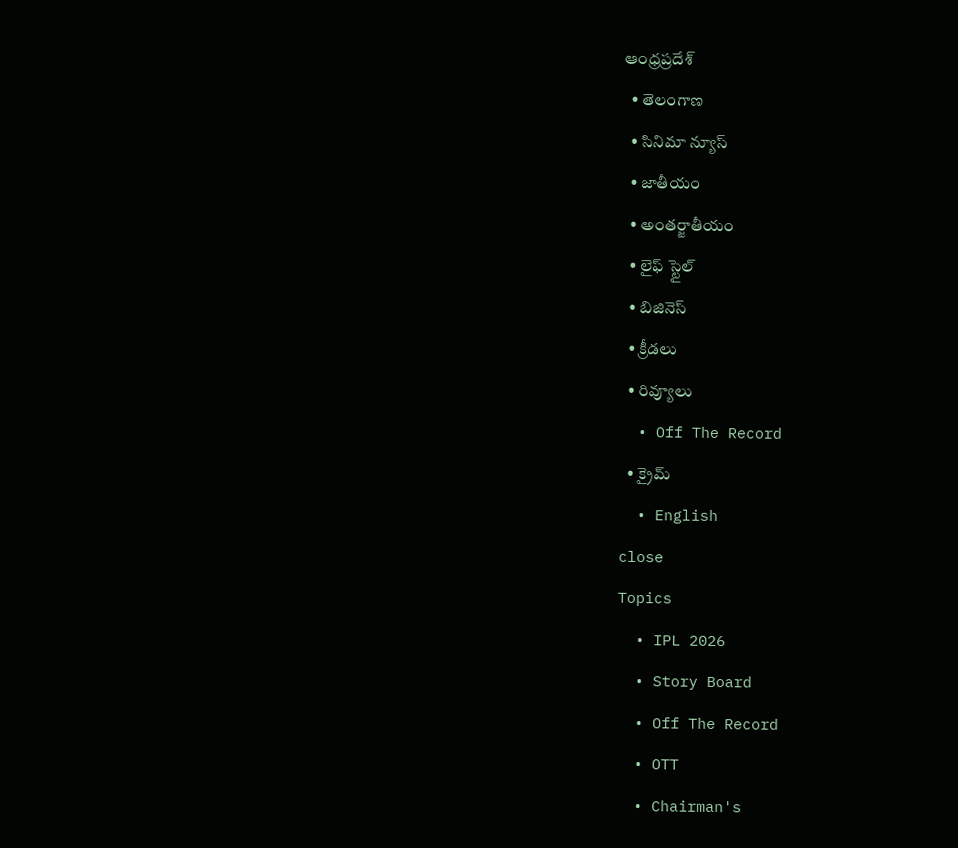ఆంధ్రప్రదేశ్
  • తెలంగాణ
  • సినిమా న్యూస్
  • జాతీయం
  • అంతర్జాతీయం
  • లైఫ్ స్టైల్
  • బిజినెస్‌
  • క్రీడలు
  • రివ్యూలు
  • Off The Record
  • క్రైమ్
  • English
close
Topics
  • IPL 2026
  • Story Board
  • Off The Record
  • OTT
  • Chairman's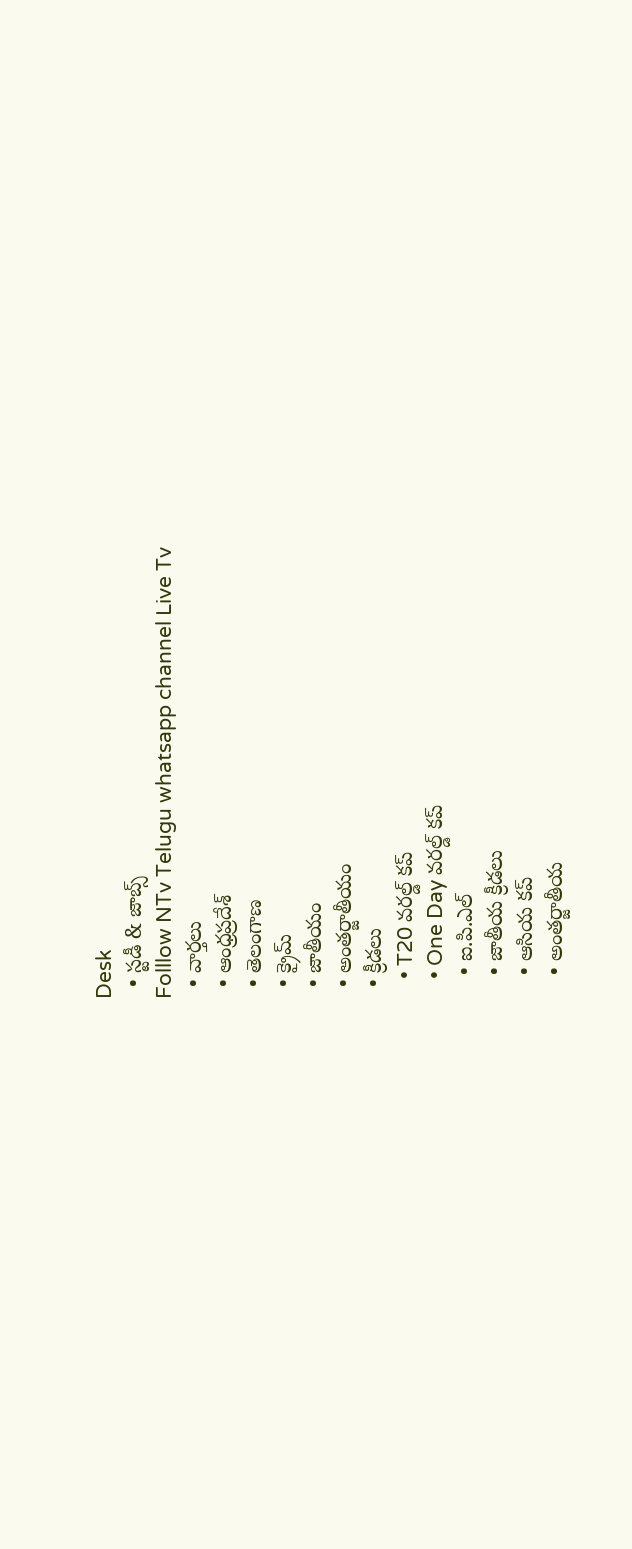Desk
  • స్టడీ & జాబ్స్
Folllow NTv Telugu whatsapp channel Live Tv
  • వార్తలు
  • ఆంధ్రప్రదేశ్
  • తెలంగాణ
  • క్రైమ్
  • జాతీయం
  • అంతర్జాతీయం
  • క్రీడలు
    • T20 వరల్డ్ కప్
    • One Day వరల్డ్ కప్
    • ఐ.పి.ఎల్
    • జాతీయ క్రీడలు
    • ఆసియ కప్
    • అంతర్జాతీయ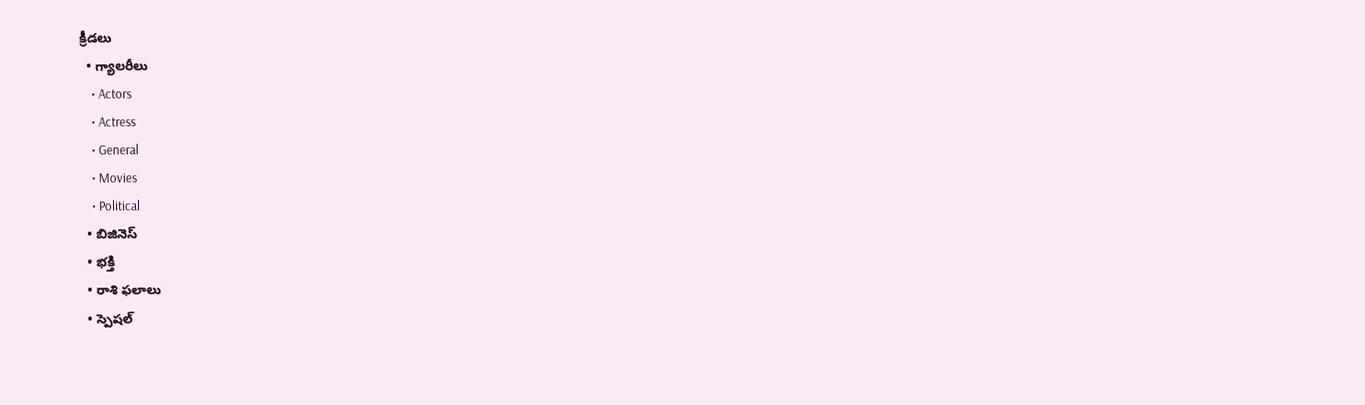క్రీడలు
  • గ్యాలరీలు
    • Actors
    • Actress
    • General
    • Movies
    • Political
  • బిజినెస్‌
  • భక్తి
  • రాశి ఫలాలు
  • స్పెషల్‌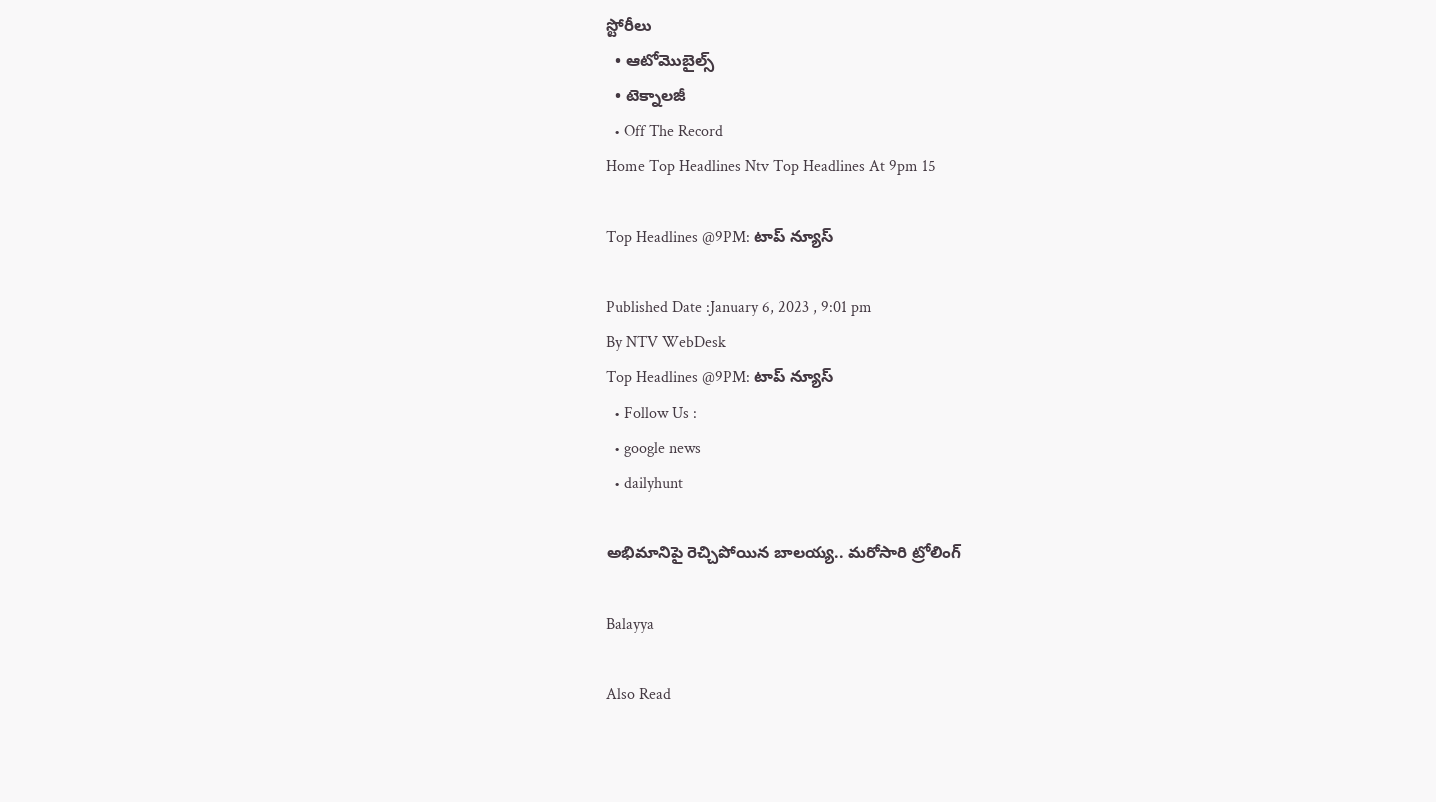స్టోరీలు
  • ఆటోమొబైల్స్
  • టెక్నాలజీ
  • Off The Record
Home Top Headlines Ntv Top Headlines At 9pm 15

Top Headlines @9PM: టాప్ న్యూస్

Published Date :January 6, 2023 , 9:01 pm
By NTV WebDesk
Top Headlines @9PM: టాప్ న్యూస్
  • Follow Us :
  • google news
  • dailyhunt

అభిమానిపై రెచ్చిపోయిన బాలయ్య.. మరోసారి ట్రోలింగ్

Balayya

Also Read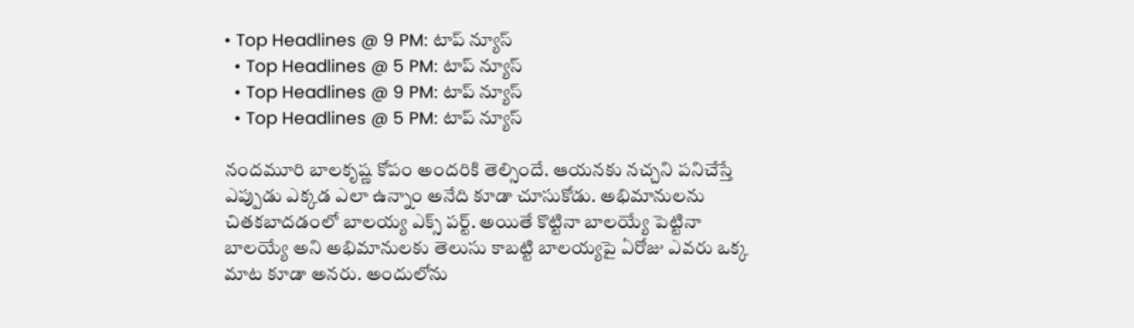• Top Headlines @ 9 PM: టాప్‌ న్యూస్‌
  • Top Headlines @ 5 PM: టాప్‌ న్యూస్‌
  • Top Headlines @ 9 PM: టాప్‌ న్యూస్‌
  • Top Headlines @ 5 PM: టాప్‌ న్యూస్‌

నందమూరి బాలకృష్ణ కోపం అందరికి తెల్సిందే. ఆయనకు నచ్చని పనిచేస్తే ఎప్పుడు ఎక్కడ ఎలా ఉన్నాం అనేది కూడా చూసుకోడు. అభిమానులను చితకబాదడంలో బాలయ్య ఎక్స్ పర్ట్. అయితే కొట్టినా బాలయ్యే పెట్టినా బాలయ్యే అని అభిమానులకు తెలుసు కాబట్టి బాలయ్యపై ఏరోజు ఎవరు ఒక్క మాట కూడా అనరు. అందులోను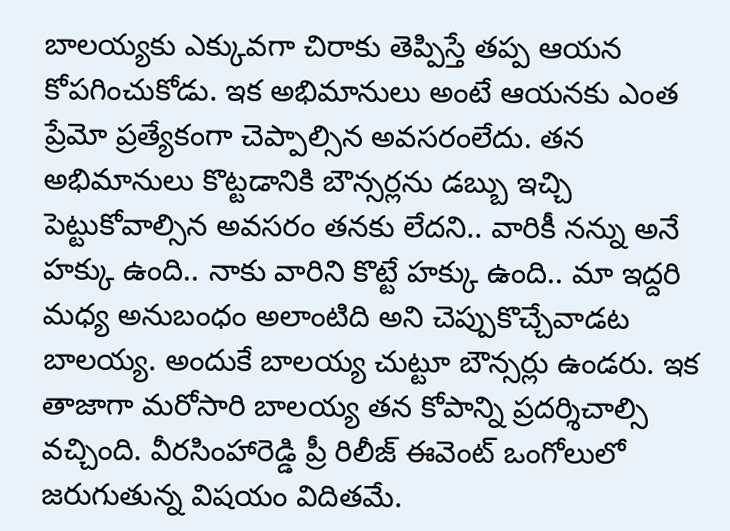బాలయ్యకు ఎక్కువగా చిరాకు తెప్పిస్తే తప్ప ఆయన కోపగించుకోడు. ఇక అభిమానులు అంటే ఆయనకు ఎంత ప్రేమో ప్రత్యేకంగా చెప్పాల్సిన అవసరంలేదు. తన అభిమానులు కొట్టడానికి బౌన్సర్లను డబ్బు ఇచ్చి పెట్టుకోవాల్సిన అవసరం తనకు లేదని.. వారికీ నన్ను అనే హక్కు ఉంది.. నాకు వారిని కొట్టే హక్కు ఉంది.. మా ఇద్దరి మధ్య అనుబంధం అలాంటిది అని చెప్పుకొచ్చేవాడట బాలయ్య. అందుకే బాలయ్య చుట్టూ బౌన్సర్లు ఉండరు. ఇక తాజాగా మరోసారి బాలయ్య తన కోపాన్ని ప్రదర్శిచాల్సి వచ్చింది. వీరసింహారెడ్డి ప్రీ రిలీజ్ ఈవెంట్ ఒంగోలులో జరుగుతున్న విషయం విదితమే.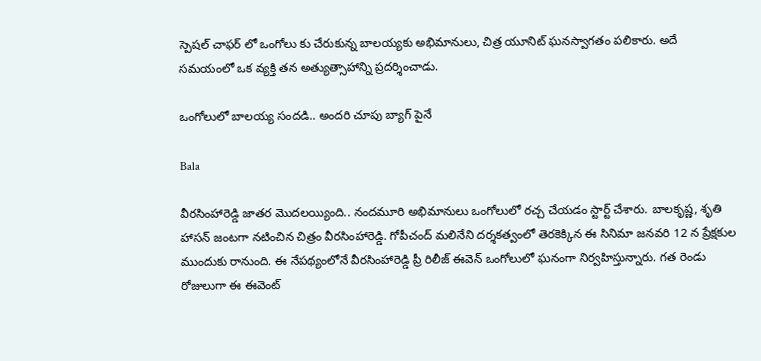స్పెషల్ చాఫర్ లో ఒంగోలు కు చేరుకున్న బాలయ్యకు అభిమానులు, చిత్ర యూనిట్ ఘనస్వాగతం పలికారు. అదే సమయంలో ఒక వ్యక్తి తన అత్యుత్సాహాన్ని ప్రదర్శించాడు.

ఒంగోలులో బాలయ్య సందడి.. అందరి చూపు బ్యాగ్ పైనే

Bala

వీరసింహారెడ్డి జాతర మొదలయ్యింది.. నందమూరి అభిమానులు ఒంగోలులో రచ్చ చేయడం స్టార్ట్ చేశారు. బాలకృష్ణ, శృతి హాసన్ జంటగా నటించిన చిత్రం వీరసింహారెడ్డి. గోపీచంద్ మలినేని దర్శకత్వంలో తెరకెక్కిన ఈ సినిమా జనవరి 12 న ప్రేక్షకుల ముందుకు రానుంది. ఈ నేపథ్యంలోనే వీరసింహారెడ్డి ప్రీ రిలీజ్ ఈవెన్ ఒంగోలులో ఘనంగా నిర్వహిస్తున్నారు. గత రెండు రోజులుగా ఈ ఈవెంట్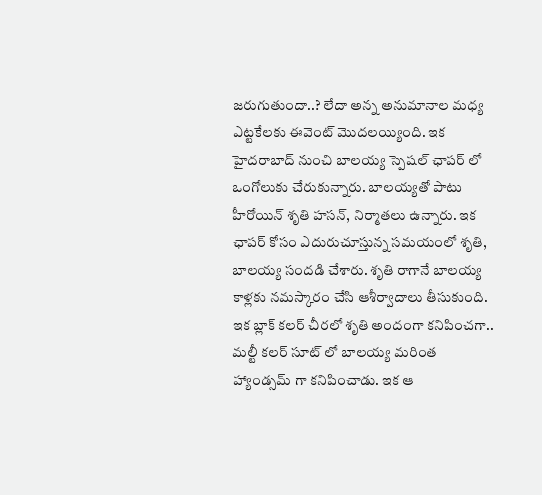జరుగుతుందా..? లేదా అన్న అనుమానాల మధ్య ఎట్టకేలకు ఈవెంట్ మొదలయ్యింది. ఇక హైదరాబాద్ నుంచి బాలయ్య స్పెషల్ ఛాపర్ లో ఒంగోలుకు చేరుకున్నారు. బాలయ్యతో పాటు హీరోయిన్ శృతి హసన్, నిర్మాతలు ఉన్నారు. ఇక ఛాపర్ కోసం ఎదురుచూస్తున్న సమయంలో శృతి, బాలయ్య సందడి చేశారు. శృతి రాగానే బాలయ్య కాళ్లకు నమస్కారం చేసి ఆశీర్వాదాలు తీసుకుంది. ఇక బ్లాక్ కలర్ చీరలో శృతి అందంగా కనిపించగా.. మల్టీ కలర్ సూట్ లో బాలయ్య మరింత హ్యాండ్సమ్ గా కనిపించాడు. ఇక ఆ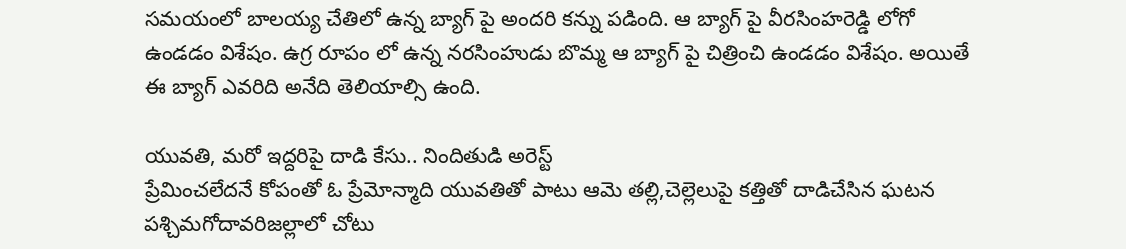సమయంలో బాలయ్య చేతిలో ఉన్న బ్యాగ్ పై అందరి కన్ను పడింది. ఆ బ్యాగ్ పై వీరసింహరెడ్డి లోగో ఉండడం విశేషం. ఉగ్ర రూపం లో ఉన్న నరసింహుడు బొమ్మ ఆ బ్యాగ్ పై చిత్రించి ఉండడం విశేషం. అయితే ఈ బ్యాగ్ ఎవరిది అనేది తెలియాల్సి ఉంది.

యువతి, మరో ఇద్దరిపై దాడి కేసు.. నిందితుడి అరెస్ట్
ప్రేమించలేదనే కోపంతో ఓ ప్రేమోన్మాది యువతితో పాటు ఆమె తల్లి,చెల్లెలుపై కత్తితో దాడిచేసిన ఘటన పశ్చిమగోదావరిజల్లాలో చోటు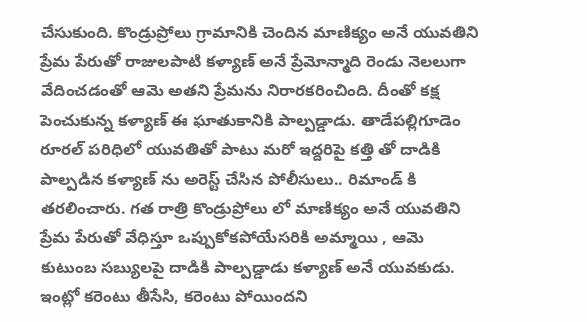చేసుకుంది. కొండ్రుప్రోలు గ్రామానికి చెందిన మాణిక్యం అనే యువతిని ప్రేమ పేరుతో రాజులపాటి కళ్యాణ్ అనే ప్రేమోన్మాది రెండు నెలలుగా వేదించడంతో ఆమె అతని ప్రేమను నిరారకరించింది. దీంతో కక్ష పెంచుకున్న కళ్యాణ్ ఈ ఘాతుకానికి పాల్పడ్డాడు. తాడేపల్లిగూడెం రూరల్ పరిధిలో యువతితో పాటు మరో ఇద్దరిపై కత్తి తో దాడికి పాల్పడిన కళ్యాణ్ ను అరెస్ట్ చేసిన పోలీసులు.. రిమాండ్ కి తరలించారు. గత రాత్రి కొండ్రుప్రోలు లో మాణిక్యం అనే యువతిని ప్రేమ పేరుతో వేధిస్తూ ఒప్పుకోకపోయేసరికి అమ్మాయి , ఆమె కుటుంబ సబ్యులపై దాడికి పాల్పడ్డాడు కళ్యాణ్ అనే యువకుడు. ఇంట్లో కరెంటు తీసేసి, కరెంటు పోయిందని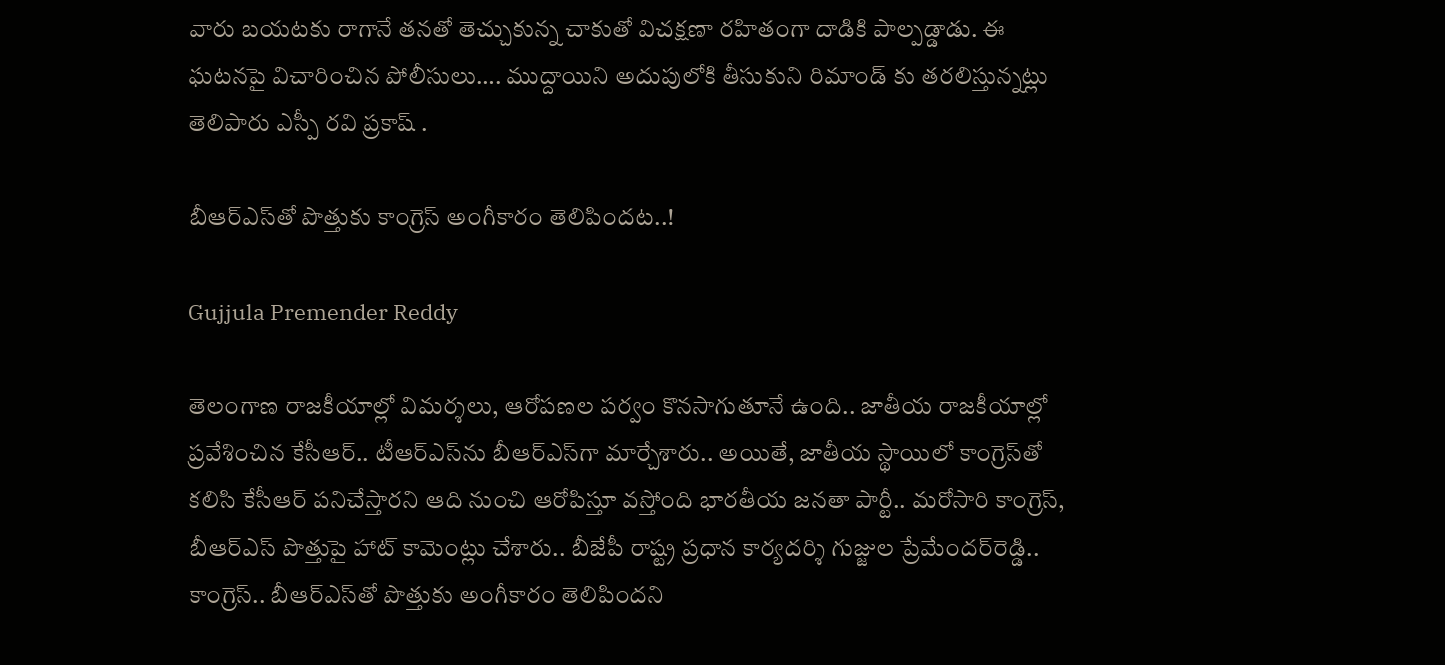వారు బయటకు రాగానే తనతో తెచ్చుకున్న చాకుతో విచక్షణా రహితంగా దాడికి పాల్పడ్డాడు. ఈ ఘటనపై విచారించిన పోలీసులు…. ముద్దాయిని అదుపులోకి తీసుకుని రిమాండ్ కు తరలిస్తున్నట్లు తెలిపారు ఎస్పీ రవి ప్రకాష్ .

బీఆర్ఎస్‌తో పొత్తుకు కాంగ్రెస్‌ అంగీకారం తెలిపిందట..!

Gujjula Premender Reddy

తెలంగాణ రాజకీయాల్లో విమర్శలు, ఆరోపణల పర్వం కొనసాగుతూనే ఉంది.. జాతీయ రాజకీయాల్లో ప్రవేశించిన కేసీఆర్‌.. టీఆర్ఎస్‌ను బీఆర్ఎస్‌గా మార్చేశారు.. అయితే, జాతీయ స్థాయిలో కాంగ్రెస్‌తో కలిసి కేసీఆర్‌ పనిచేస్తారని ఆది నుంచి ఆరోపిస్తూ వస్తోంది భారతీయ జనతా పార్టీ.. మరోసారి కాంగ్రెస్‌, బీఆర్ఎస్‌ పొత్తుపై హాట్‌ కామెంట్లు చేశారు.. బీజేపీ రాష్ట్ర ప్రధాన కార్యదర్శి గుజ్జుల ప్రేమేందర్‌రెడ్డి.. కాంగ్రెస్.. బీఆర్ఎస్‌తో పొత్తుకు అంగీకారం తెలిపిందని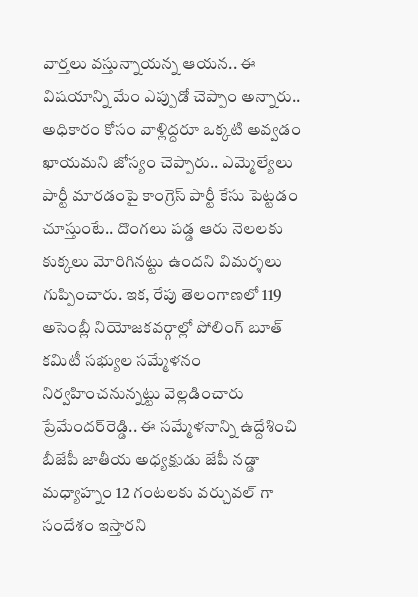వార్తలు వస్తున్నాయన్న ఆయన.. ఈ విషయాన్ని మేం ఎప్పుడో చెప్పాం అన్నారు.. అధికారం కోసం వాళ్లిద్దరూ ఒక్కటి అవ్వడం ఖాయమని జోస్యం చెప్పారు.. ఎమ్మెల్యేలు పార్టీ మారడంపై కాంగ్రెస్ పార్టీ కేసు పెట్టడం చూస్తుంటే.. దొంగలు పడ్డ ఆరు నెలలకు కుక్కలు మోరిగినట్టు ఉందని విమర్శలు గుప్పించారు. ఇక, రేపు తెలంగాణలో 119 అసెంబ్లీ నియోజకవర్గాల్లో పోలింగ్ బూత్ కమిటీ సభ్యుల సమ్మేళనం నిర్వహించనున్నట్టు వెల్లడించారు ప్రేమేందర్‌రెడ్డి.. ఈ సమ్మేళనాన్ని ఉద్దేశించి బీజేపీ జాతీయ అధ్యక్షుడు జేపీ నడ్డా మధ్యాహ్నం 12 గంటలకు వర్చువల్ గా సందేశం ఇస్తారని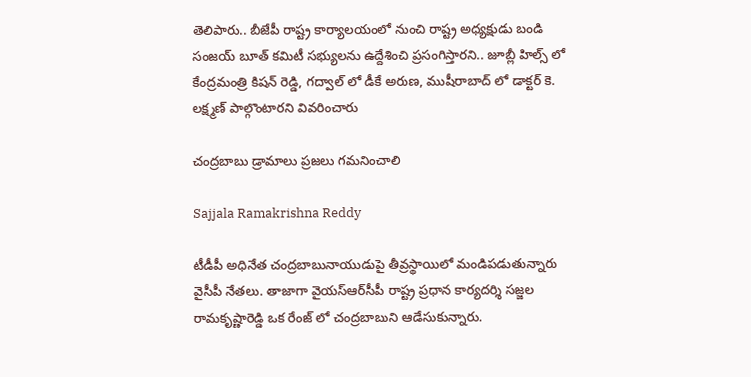తెలిపారు.. బీజేపీ రాష్ట్ర కార్యాలయంలో నుంచి రాష్ట్ర అధ్యక్షుడు బండి సంజయ్ బూత్ కమిటీ సభ్యులను ఉద్దేశించి ప్రసంగిస్తారని.. జూబ్లీ హిల్స్ లో కేంద్రమంత్రి కిషన్ రెడ్డి, గద్వాల్ లో డీకే అరుణ, ముషీరాబాద్ లో డాక్టర్ కె. లక్ష్మణ్ పాల్గొంటారని వివరించారు

చంద్రబాబు డ్రామాలు ప్రజలు గమనించాలి

Sajjala Ramakrishna Reddy

టీడీపీ అధినేత చంద్రబాబునాయుడుపై తీవ్రస్థాయిలో మండిపడుతున్నారు వైసీపీ నేతలు. తాజాగా వైయస్‌ఆర్‌సీపీ రాష్ట్ర ప్రధాన కార్యదర్శి సజ్జల రామకృష్ణారెడ్డి ఒక రేంజ్ లో చంద్రబాబుని ఆడేసుకున్నారు.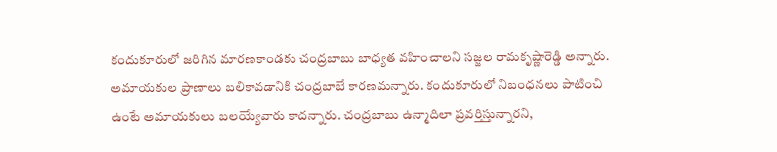కందుకూరులో జరిగిన మారణకాండకు చంద్రబాబు బాధ్యత వహించాలని సజ్జల రామకృష్ణారెడ్డి అన్నారు. అమాయకుల ప్రాణాలు బలికావడానికి చంద్రబాబే కారణమన్నారు. కందుకూరులో నిబంధనలు పాటించి ఉంటే అమాయకులు బలయ్యేవారు కాదన్నారు. చంద్రబాబు ఉన్మాదిలా ప్రవర్తిస్తున్నారని,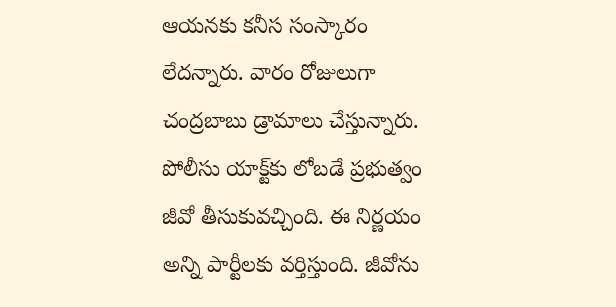ఆయనకు కనీస సంస్కారం లేదన్నారు. వారం రోజులుగా చంద్రబాబు డ్రామాలు చేస్తున్నారు. పోలీసు యాక్ట్‌కు లోబడే ప్రభుత్వం జీవో తీసుకువచ్చింది. ఈ నిర్ణయం అన్ని పార్టీలకు వర్తిస్తుంది. జీవోను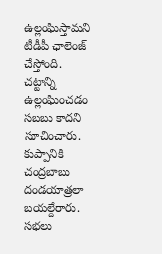ఉల్లంఘిస్తామని టీడీపీ ఛాలెంజ్‌ చేస్తోంది. చట్టాన్ని ఉల్లంఘించడం సబబు కాదని సూచించారు. కుప్పానికి చంద్రబాబు దండయాత్రలా బయల్దేరారు. సభలు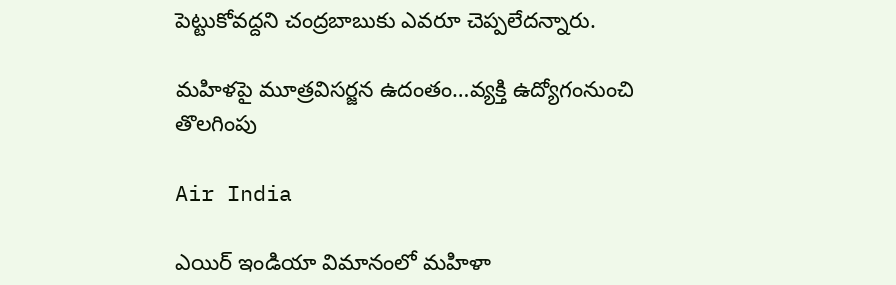పెట్టుకోవద్దని చంద్రబాబుకు ఎవరూ చెప్పలేదన్నారు.

మహిళపై మూత్రవిసర్జన ఉదంతం…వ్యక్తి ఉద్యోగంనుంచి తొలగింపు

Air India

ఎయిర్ ఇండియా విమానంలో మహిళా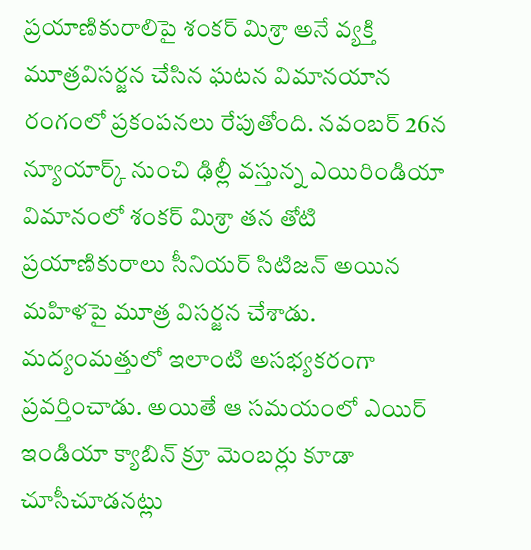ప్రయాణికురాలిపై శంకర్ మిశ్రా అనే వ్యక్తి మూత్రవిసర్జన చేసిన ఘటన విమానయాన రంగంలో ప్రకంపనలు రేపుతోంది. నవంబర్ 26న న్యూయార్క్ నుంచి ఢిల్లీ వస్తున్న ఎయిరిండియా విమానంలో శంకర్ మిశ్రా తన తోటి ప్రయాణికురాలు సీనియర్ సిటిజన్ అయిన మహిళపై మూత్ర విసర్జన చేశాడు. మద్యంమత్తులో ఇలాంటి అసభ్యకరంగా ప్రవర్తించాడు. అయితే ఆ సమయంలో ఎయిర్ ఇండియా క్యాబిన్ క్రూ మెంబర్లు కూడా చూసీచూడనట్లు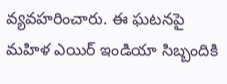వ్యవహరించారు. ఈ ఘటనపై మహిళ ఎయిర్ ఇండియా సిబ్బందికి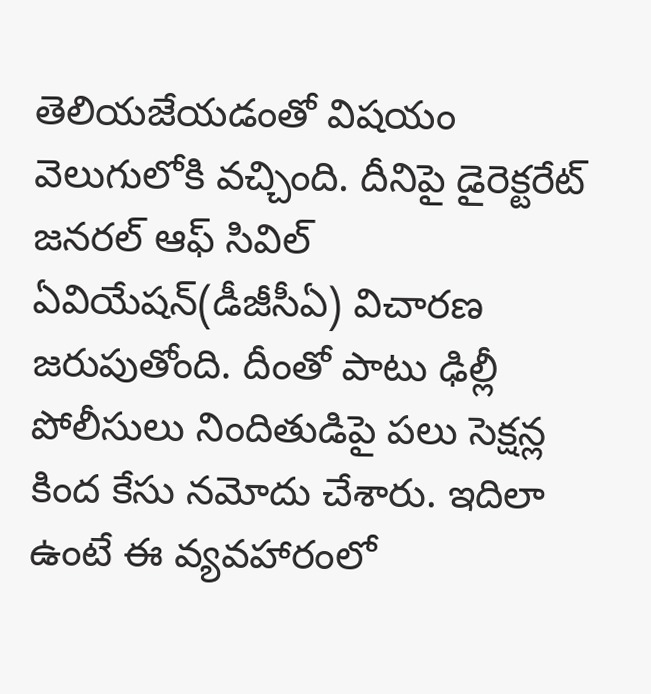తెలియజేయడంతో విషయం వెలుగులోకి వచ్చింది. దీనిపై డైరెక్టరేట్ జనరల్ ఆఫ్ సివిల్ ఏవియేషన్(డీజీసీఏ) విచారణ జరుపుతోంది. దీంతో పాటు ఢిల్లీ పోలీసులు నిందితుడిపై పలు సెక్షన్ల కింద కేసు నమోదు చేశారు. ఇదిలా ఉంటే ఈ వ్యవహారంలో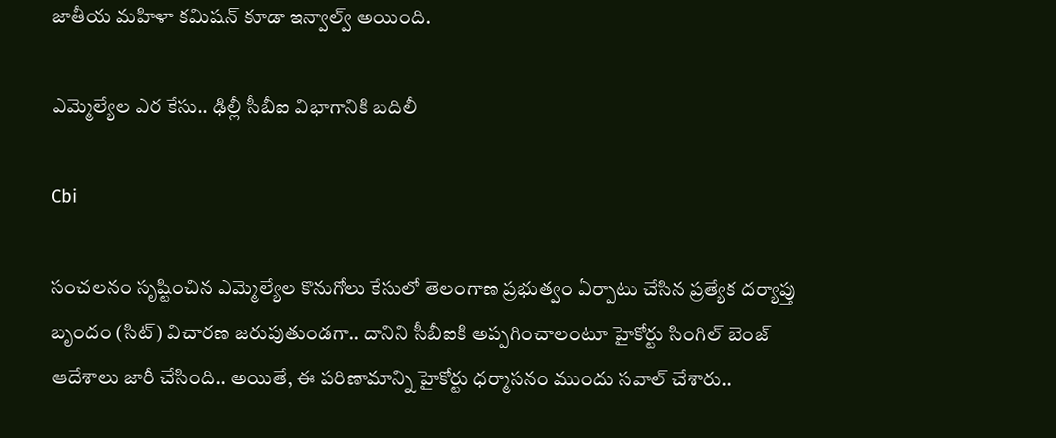జాతీయ మహిళా కమిషన్ కూడా ఇన్వాల్వ్ అయింది.

ఎమ్మెల్యేల ఎర కేసు.. ఢిల్లీ సీబీఐ విభాగానికి బదిలీ

Cbi

సంచలనం సృష్టించిన ఎమ్మెల్యేల కొనుగోలు కేసులో తెలంగాణ ప్రభుత్వం ఏర్పాటు చేసిన ప్రత్యేక దర్యాప్తు బృందం (సిట్‌) విచారణ జరుపుతుండగా.. దానిని సీబీఐకి అప్పగించాలంటూ హైకోర్టు సింగిల్‌ బెంజ్‌ ఆదేశాలు జారీ చేసింది.. అయితే, ఈ పరిణామాన్ని హైకోర్టు ధర్మాసనం ముందు సవాల్‌ చేశారు..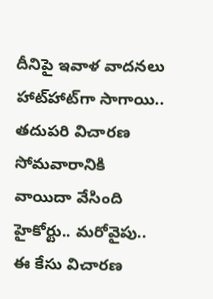దీనిపై ఇవాళ వాదనలు హాట్‌హాట్‌గా సాగాయి.. తదుపరి విచారణ సోమవారానికి వాయిదా వేసింది హైకోర్టు.. మరోవైపు.. ఈ కేసు విచారణ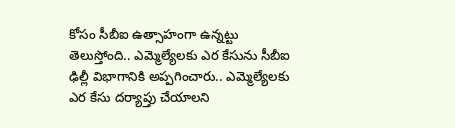కోసం సీబీఐ ఉత్సాహంగా ఉన్నట్టు తెలుస్తోంది.. ఎమ్మెల్యేలకు ఎర కేసును సీబీఐ ఢిల్లీ విభాగానికి అప్పగించారు.. ఎమ్మెల్యేలకు ఎర కేసు దర్యాప్తు చేయాలని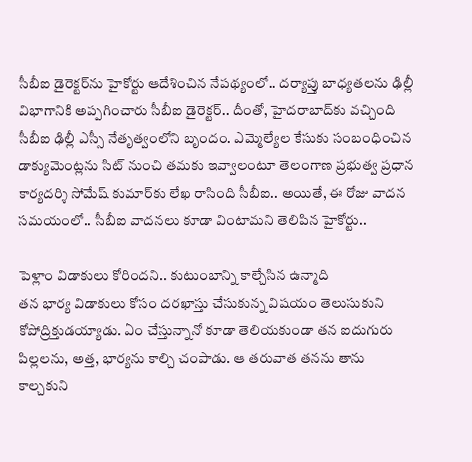సీబీఐ డైరెక్టర్‌ను హైకోర్టు ఆదేశించిన నేపథ్యంలో.. దర్యాప్తు బాధ్యతలను ఢిల్లీ విభాగానికి అప్పగించారు సీబీఐ డైరెక్టర్.. దీంతో, హైదరాబాద్‌కు వచ్చింది సీబీఐ ఢిల్లీ ఎస్సీ నేతృత్వంలోని బృందం. ఎమ్మెల్యేల కేసుకు సంబంధించిన డాక్యుమెంట్లను సిట్ నుంచి తమకు ఇవ్వాలంటూ తెలంగాణ ప్రభుత్వ ప్రధాన కార్యదర్శి సోమేష్‌ కుమార్‌కు లేఖ రాసింది సీబీఐ.. అయితే, ఈ రోజు వాదన సమయంలో.. సీబీఐ వాదనలు కూడా వింటామని తెలిపిన హైకోర్టు..

పెళ్లాం విడాకులు కోరిందని.. కుటుంబాన్ని కాల్చేసిన ఉన్మాది
తన భార్య విడాకులు కోసం దరఖాస్తు చేసుకున్న విషయం తెలుసుకుని కోపోద్రిక్తుడయ్యాడు. ఏం చేస్తున్నానో కూడా తెలియకుండా తన ఐదుగురు పిల్లలను, అత్త, భార్యను కాల్చి చంపాడు. ఆ తరువాత తనను తాను కాల్చకుని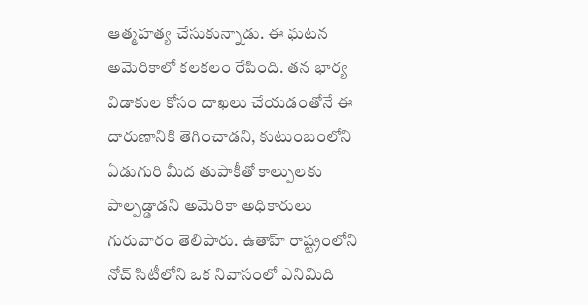ఆత్మహత్య చేసుకున్నాడు. ఈ ఘటన అమెరికాలో కలకలం రేపింది. తన భార్య విడాకుల కోసం దాఖలు చేయడంతోనే ఈ దారుణానికి తెగించాడని, కుటుంబంలోని ఏడుగురి మీద తుపాకీతో కాల్పులకు పాల్పడ్డాడని అమెరికా అధికారులు గురువారం తెలిపారు. ఉతాహ్ రాష్ట్రంలోని నోచ్ సిటీలోని ఒక నివాసంలో ఎనిమిది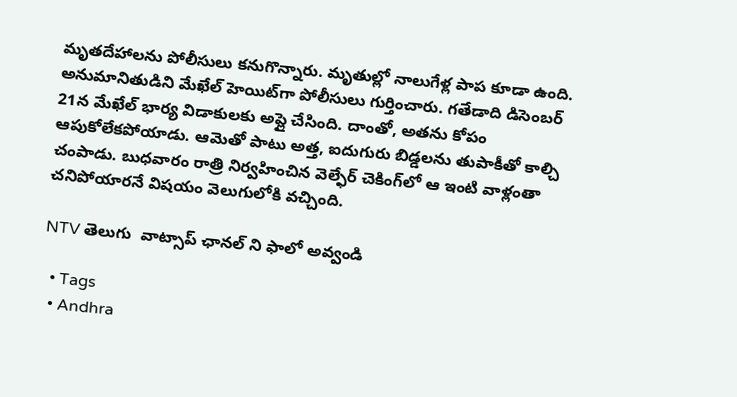మృత‌దేహాల‌ను పోలీసులు క‌నుగొన్నారు. మృతుల్లో నాలుగేళ్ల పాప కూడా ఉంది. అనుమానితుడిని మేఖేల్ హెయిట్‌గా పోలీసులు గుర్తించారు. గతేడాది డిసెంబ‌ర్ 21న మేఖేల్ భార్య విడాకుల‌కు అప్లై చేసింది. దాంతో, అత‌ను కోపం ఆపుకోలేకపోయాడు. ఆమెతో పాటు అత్త, ఐదుగురు బిడ్డల‌ను తుపాకీతో కాల్చి చంపాడు. బుధ‌వారం రాత్రి నిర్వహించిన వెల్ఫేర్ చెకింగ్‌లో ఆ ఇంటి వాళ్లంతా చనిపోయార‌నే విష‌యం వెలుగులోకి వ‌చ్చింది.

NTV తెలుగు  వాట్సాప్ ఛానల్ ని ఫాలో అవ్వండి

  • Tags
  • Andhra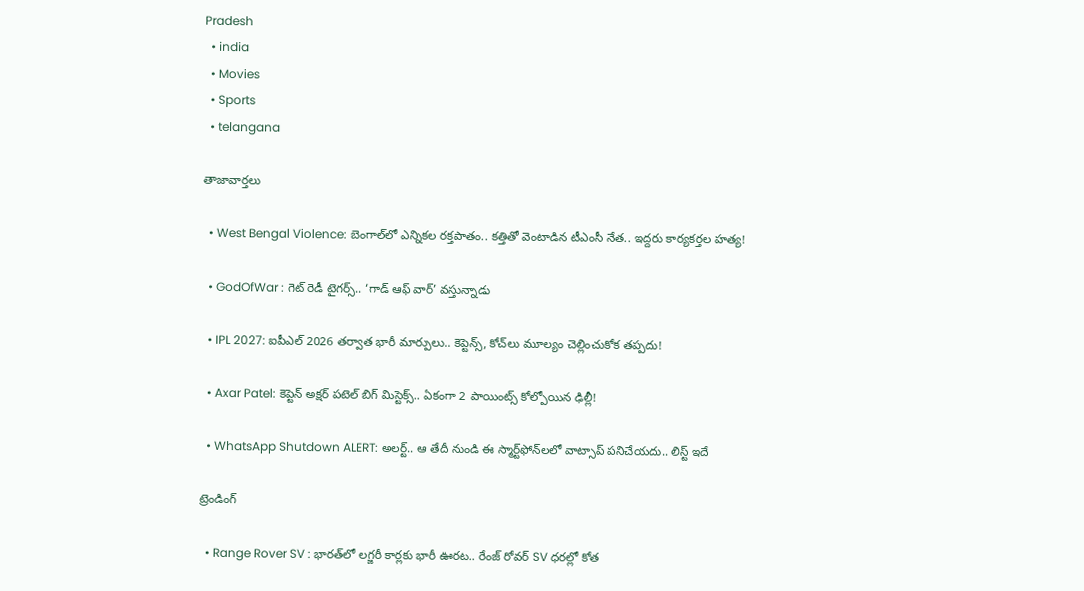Pradesh
  • india
  • Movies
  • Sports
  • telangana

తాజావార్తలు

  • West Bengal Violence: బెంగాల్‌లో ఎన్నికల రక్తపాతం.. కత్తితో వెంటాడిన టీఎంసీ నేత.. ఇద్దరు కార్యకర్తల హత్య!

  • GodOfWar : గెట్ రెడీ టైగర్స్.. ‘గాడ్ ఆఫ్ వార్’ వస్తున్నాడు

  • IPL 2027: ఐపీఎల్ 2026 తర్వాత భారీ మార్పులు.. కెప్టెన్స్, కోచ్‌లు మూల్యం చెల్లించుకోక తప్పదు!

  • Axar Patel: కెప్టెన్ అక్షర్ పటెల్ బిగ్ మిస్టెక్స్.. ఏకంగా 2 పాయింట్స్ కోల్పోయిన ఢిల్లీ!

  • WhatsApp Shutdown ALERT: అలర్ట్.. ఆ తేదీ నుండి ఈ స్మార్ట్‌ఫోన్‌లలో వాట్సాప్ పనిచేయదు.. లిస్ట్ ఇదే

ట్రెండింగ్‌

  • Range Rover SV : భారత్‌లో లగ్జరీ కార్లకు భారీ ఊరట.. రేంజ్ రోవర్ SV ధరల్లో కోత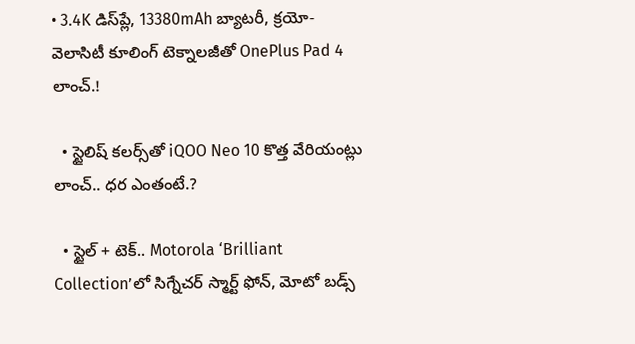• 3.4K డిస్‌ప్లే, 13380mAh బ్యాటరీ, క్రయో-వెలాసిటీ కూలింగ్ టెక్నాలజీతో OnePlus Pad 4 లాంచ్.!

  • స్టైలిష్ కలర్స్‌తో iQOO Neo 10 కొత్త వేరియంట్లు లాంచ్.. ధర ఎంతంటే.?

  • స్టైల్ + టెక్.. Motorola ‘Brilliant Collection’లో సిగ్నేచర్ స్మార్ట్ ఫోన్, మోటో బడ్స్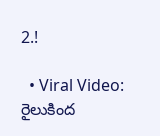2.!

  • Viral Video: రైలుకింద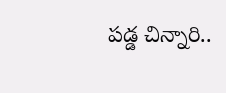పడ్డ చిన్నారి..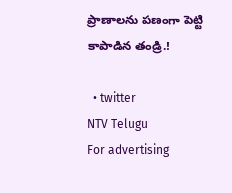ప్రాణాలను పణంగా పెట్టి కాపాడిన తండ్రి.!

  • twitter
NTV Telugu
For advertising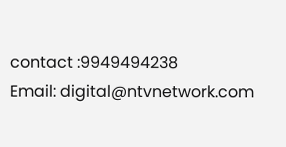contact :9949494238
Email: digital@ntvnetwork.com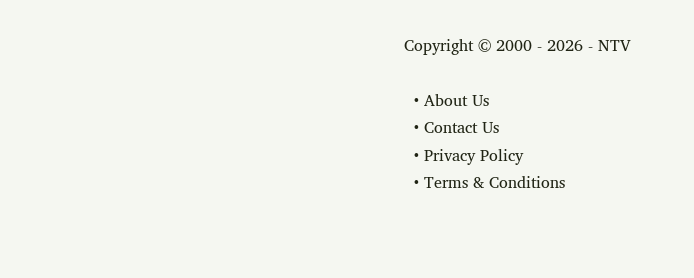Copyright © 2000 - 2026 - NTV

  • About Us
  • Contact Us
  • Privacy Policy
  • Terms & Conditions